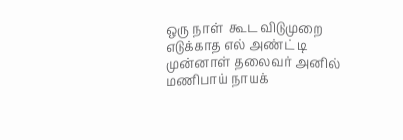ஒரு நாள்  கூட விடுமுறை எடுக்காத எல் அண்ட் டி முன்னாள் தலைவர் அனில் மணிபாய் நாயக்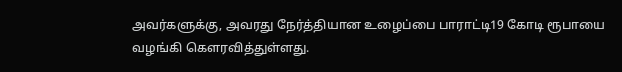அவர்களுக்கு, அவரது நேர்த்தியான உழைப்பை பாராட்டி19 கோடி ரூபாயை வழங்கி கௌரவித்துள்ளது.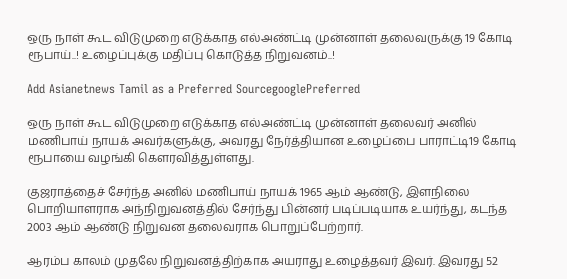ஒரு நாள் கூட விடுமுறை எடுக்காத எல்அண்ட்டி முன்னாள் தலைவருக்கு 19 கோடி ரூபாய்..! உழைப்புக்கு மதிப்பு கொடுத்த நிறுவனம்..!

Add Asianetnews Tamil as a Preferred SourcegooglePreferred

ஒரு நாள் கூட விடுமுறை எடுக்காத எல்அண்ட்டி முன்னாள் தலைவர் அனில் மணிபாய் நாயக் அவர்களுக்கு, அவரது நேர்த்தியான உழைப்பை பாராட்டி19 கோடி ரூபாயை வழங்கி கௌரவித்துள்ளது.

குஜராத்தைச் சேர்ந்த அனில் மணிபாய் நாயக் 1965 ஆம் ஆண்டு, இளநிலை பொறியாளராக அந்நிறுவனத்தில் சேர்ந்து பின்னர் படிப்படியாக உயர்ந்து, கடந்த 2003 ஆம் ஆண்டு நிறுவன தலைவராக பொறுப்பேற்றார்.

ஆரம்ப காலம் முதலே நிறுவனத்திற்காக அயராது உழைத்தவர் இவர். இவரது 52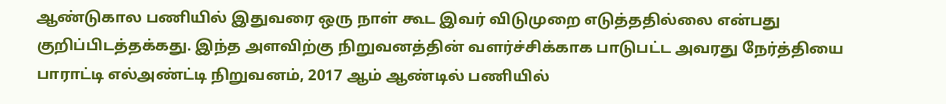ஆண்டுகால பணியில் இதுவரை ஒரு நாள் கூட இவர் விடுமுறை எடுத்ததில்லை என்பது குறிப்பிடத்தக்கது. இந்த அளவிற்கு நிறுவனத்தின் வளர்ச்சிக்காக பாடுபட்ட அவரது நேர்த்தியை பாராட்டி எல்அண்ட்டி நிறுவனம், 2017 ஆம் ஆண்டில் பணியில்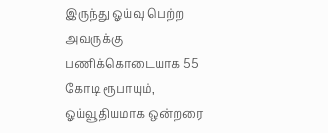இருந்து ஓய்வு பெற்ற அவருக்கு பணிக்கொடையாக 55 கோடி ரூபாயும், ஓய்வூதியமாக ஒன்றரை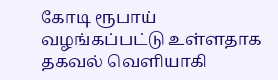கோடி ரூபாய் வழங்கப்பட்டு உள்ளதாக தகவல் வெளியாகி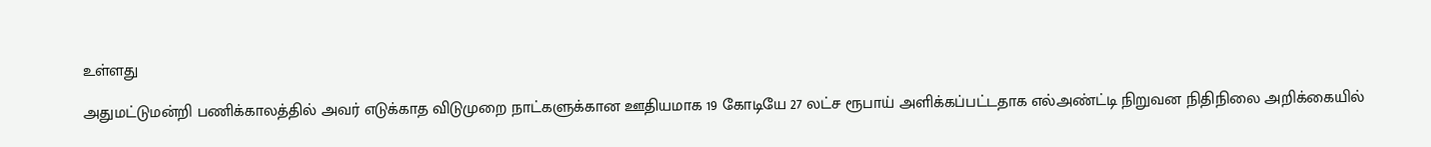உள்ளது

அதுமட்டுமன்றி பணிக்காலத்தில் அவர் எடுக்காத விடுமுறை நாட்களுக்கான ஊதியமாக 19 கோடியே 27 லட்ச ரூபாய் அளிக்கப்பட்டதாக எல்அண்ட்டி நிறுவன நிதிநிலை அறிக்கையில்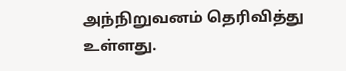அந்நிறுவனம் தெரிவித்து உள்ளது.